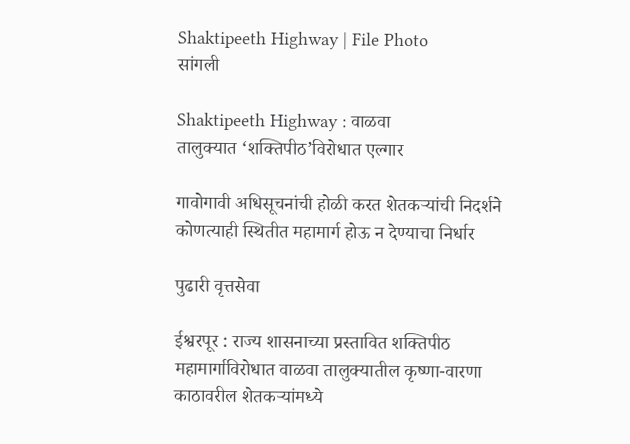Shaktipeeth Highway | File Photo
सांगली

Shaktipeeth Highway : वाळवा तालुक्यात ‌‘शक्तिपीठ‌’विरोधात एल्गार

गावोगावी अधिसूचनांची होळी करत शेतकऱ्यांची निदर्शने कोणत्याही स्थितीत महामार्ग होऊ न देण्याचा निर्धार

पुढारी वृत्तसेवा

ईश्वरपूर : राज्य शासनाच्या प्रस्तावित शक्तिपीठ महामार्गाविरोधात वाळवा तालुक्यातील कृष्णा-वारणा काठावरील शेतकऱ्यांमध्ये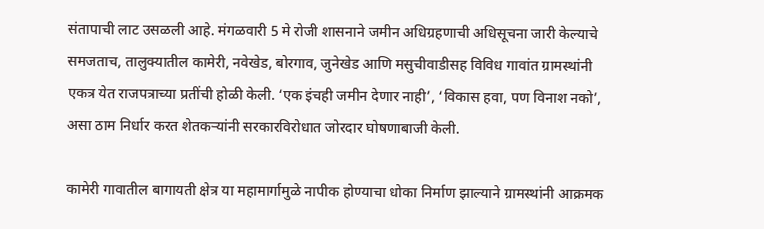संतापाची लाट उसळली आहे. मंगळवारी 5 मे रोजी शासनाने जमीन अधिग्रहणाची अधिसूचना जारी केल्याचे समजताच, तालुक्यातील कामेरी, नवेखेड, बोरगाव, जुनेखेड आणि मसुचीवाडीसह विविध गावांत ग्रामस्थांनी एकत्र येत राजपत्राच्या प्रतींची होळी केली. ‘एक इंचही जमीन देणार नाही‌’, ‘विकास हवा, पण विनाश नको‌’, असा ठाम निर्धार करत शेतकऱ्यांनी सरकारविरोधात जोरदार घोषणाबाजी केली.

कामेरी गावातील बागायती क्षेत्र या महामार्गामुळे नापीक होण्याचा धोका निर्माण झाल्याने ग्रामस्थांनी आक्रमक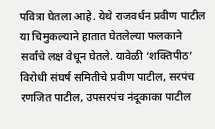पवित्रा घेतला आहे. येथे राजवर्धन प्रवीण पाटील या चिमुकल्याने हातात घेतलेल्या फलकाने सर्वांचे लक्ष वेधून घेतले. यावेळी ‌‘शक्तिपीठ‌’ विरोधी संघर्ष समितीचे प्रवीण पाटील, सरपंच रणजित पाटील, उपसरपंच नंदूकाका पाटील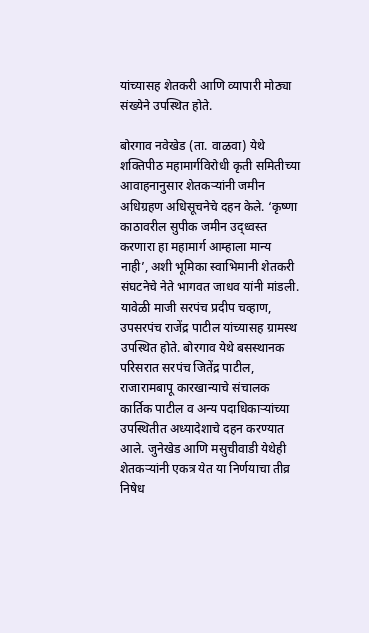यांच्यासह शेतकरी आणि व्यापारी मोठ्या संख्येने उपस्थित होते.

बोरगाव नवेखेड (ता. वाळवा) येथे शक्तिपीठ महामार्गविरोधी कृती समितीच्या आवाहनानुसार शेतकऱ्यांनी जमीन अधिग्रहण अधिसूचनेचे दहन केले. ‘कृष्णा काठावरील सुपीक जमीन उद्ध्वस्त करणारा हा महामार्ग आम्हाला मान्य नाही‌’, अशी भूमिका स्वाभिमानी शेतकरी संघटनेचे नेते भागवत जाधव यांनी मांडली. यावेळी माजी सरपंच प्रदीप चव्हाण, उपसरपंच राजेंद्र पाटील यांच्यासह ग्रामस्थ उपस्थित होते. बोरगाव येथे बसस्थानक परिसरात सरपंच जितेंद्र पाटील, राजारामबापू कारखान्याचे संचालक कार्तिक पाटील व अन्य पदाधिकाऱ्यांच्या उपस्थितीत अध्यादेशाचे दहन करण्यात आले. जुनेखेड आणि मसुचीवाडी येथेही शेतकऱ्यांनी एकत्र येत या निर्णयाचा तीव्र निषेध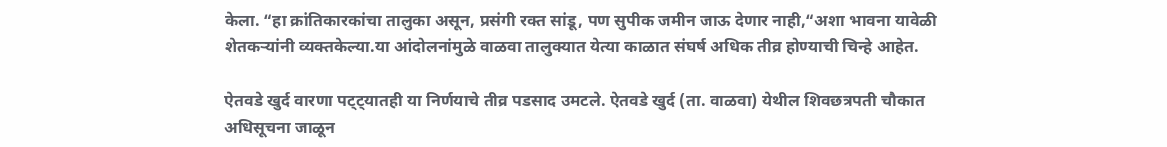केला. “हा क्रांतिकारकांचा तालुका असून, प्रसंगी रक्त सांडू, पण सुपीक जमीन जाऊ देणार नाही,“अशा भावना यावेळी शेतकऱ्यांनी व्यक्तकेल्या.या आंदोलनांमुळे वाळवा तालुक्यात येत्या काळात संघर्ष अधिक तीव्र होण्याची चिन्हे आहेत.

ऐतवडे खुर्द वारणा पट्ट्यातही या निर्णयाचे तीव्र पडसाद उमटले. ऐतवडे खुर्द (ता. वाळवा) येथील शिवछत्रपती चौकात अधिसूचना जाळून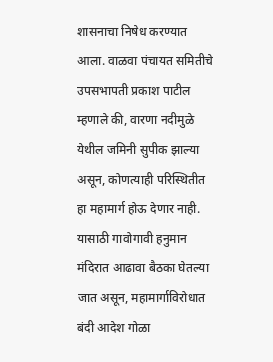शासनाचा निषेध करण्यात आला. वाळवा पंचायत समितीचे उपसभापती प्रकाश पाटील म्हणाले की, वारणा नदीमुळे येथील जमिनी सुपीक झाल्या असून, कोणत्याही परिस्थितीत हा महामार्ग होऊ देणार नाही. यासाठी गावोगावी हनुमान मंदिरात आढावा बैठका घेतल्या जात असून, महामार्गाविरोधात बंदी आदेश गोळा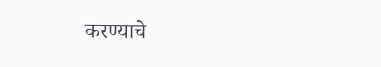करण्याचे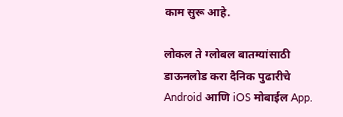काम सुरू आहे.

लोकल ते ग्लोबल बातम्यांसाठी डाऊनलोड करा दैनिक पुढारीचे Android आणि iOS मोबाईल App.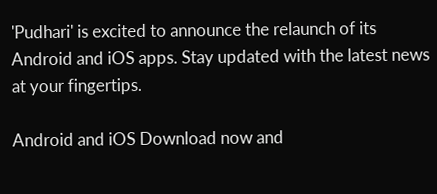'Pudhari' is excited to announce the relaunch of its Android and iOS apps. Stay updated with the latest news at your fingertips.

Android and iOS Download now and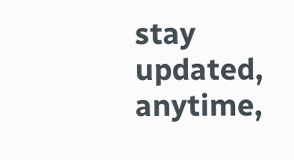stay updated, anytime,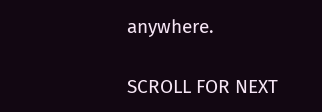anywhere.

SCROLL FOR NEXT